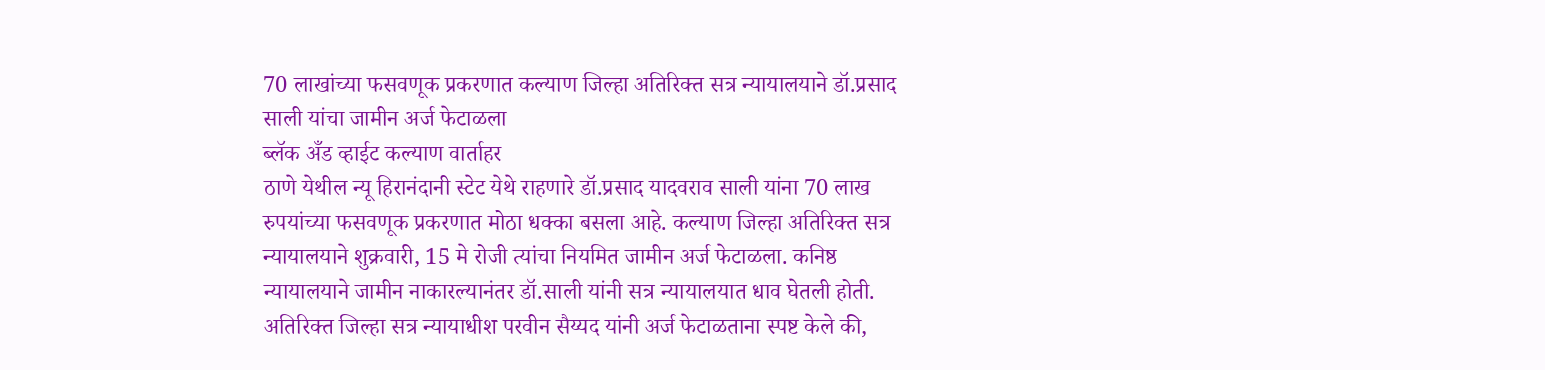70 लाखांच्या फसवणूक प्रकरणात कल्याण जिल्हा अतिरिक्त सत्र न्यायालयाने डॉ.प्रसाद साली यांचा जामीन अर्ज फेटाळला
ब्लॅक अँड व्हाईट कल्याण वार्ताहर
ठाणे येथील न्यू हिरानंदानी स्टेट येथे राहणारे डॉ.प्रसाद यादवराव साली यांना 70 लाख रुपयांच्या फसवणूक प्रकरणात मोठा धक्का बसला आहे. कल्याण जिल्हा अतिरिक्त सत्र न्यायालयाने शुक्रवारी, 15 मे रोजी त्यांचा नियमित जामीन अर्ज फेटाळला. कनिष्ठ न्यायालयाने जामीन नाकारल्यानंतर डॉ.साली यांनी सत्र न्यायालयात धाव घेतली होती.
अतिरिक्त जिल्हा सत्र न्यायाधीश परवीन सैय्यद यांनी अर्ज फेटाळताना स्पष्ट केले की,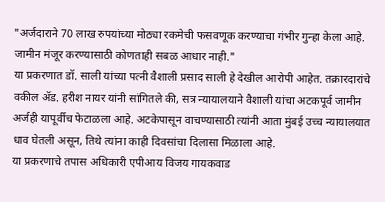"अर्जदाराने 70 लाख रुपयांच्या मोठ्या रकमेची फसवणूक करण्याचा गंभीर गुन्हा केला आहे. जामीन मंजूर करण्यासाठी कोणताही सबळ आधार नाही."
या प्रकरणात डॉ. साली यांच्या पत्नी वैशाली प्रसाद साली हे देखील आरोपी आहेत. तक्रारदारांचे वकील ॲड. हरीश नायर यांनी सांगितले की, सत्र न्यायालयाने वैशाली यांचा अटकपूर्व जामीन अर्जही यापूर्वीच फेटाळला आहे. अटकेपासून वाचण्यासाठी त्यांनी आता मुंबई उच्च न्यायालयात धाव घेतली असून, तिथे त्यांना काही दिवसांचा दिलासा मिळाला आहे.
या प्रकरणाचे तपास अधिकारी एपीआय विजय गायकवाड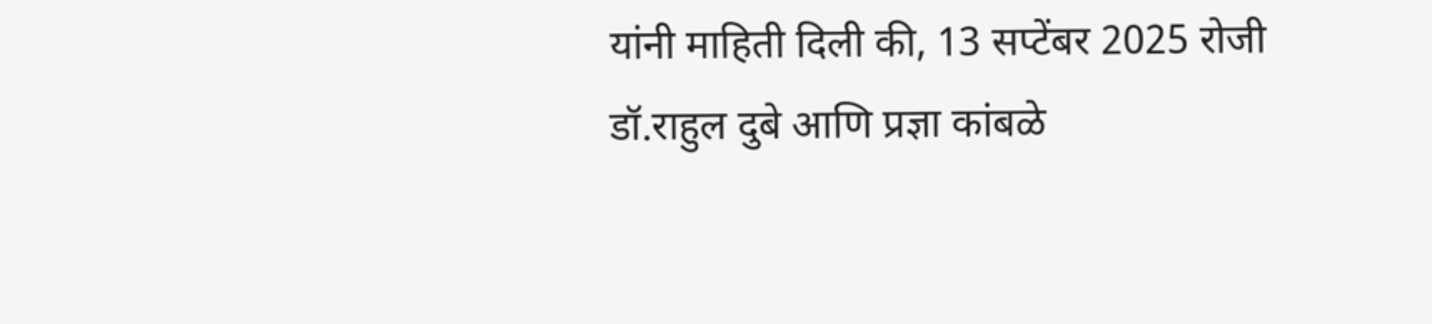यांनी माहिती दिली की, 13 सप्टेंबर 2025 रोजी डॉ.राहुल दुबे आणि प्रज्ञा कांबळे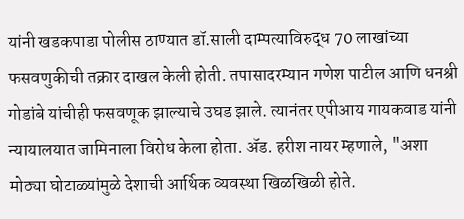यांनी खडकपाडा पोलीस ठाण्यात डॉ.साली दाम्पत्याविरुद्ध 70 लाखांच्या फसवणुकीची तक्रार दाखल केली होती. तपासादरम्यान गणेश पाटील आणि धनश्री गोडांबे यांचीही फसवणूक झाल्याचे उघड झाले. त्यानंतर एपीआय गायकवाड यांनी न्यायालयात जामिनाला विरोध केला होता. ॲड. हरीश नायर म्हणाले, "अशा मोठ्या घोटाळ्यांमुळे देशाची आर्थिक व्यवस्था खिळखिळी होते.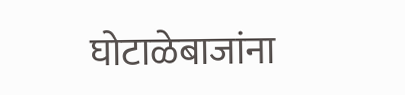घोटाळेबाजांना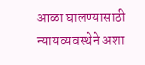आळा घालण्यासाठी न्यायव्यवस्थेने अशा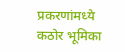प्रकरणांमध्ये कठोर भूमिका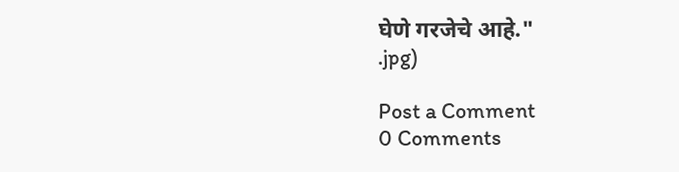घेणे गरजेचे आहे."
.jpg)

Post a Comment
0 Comments